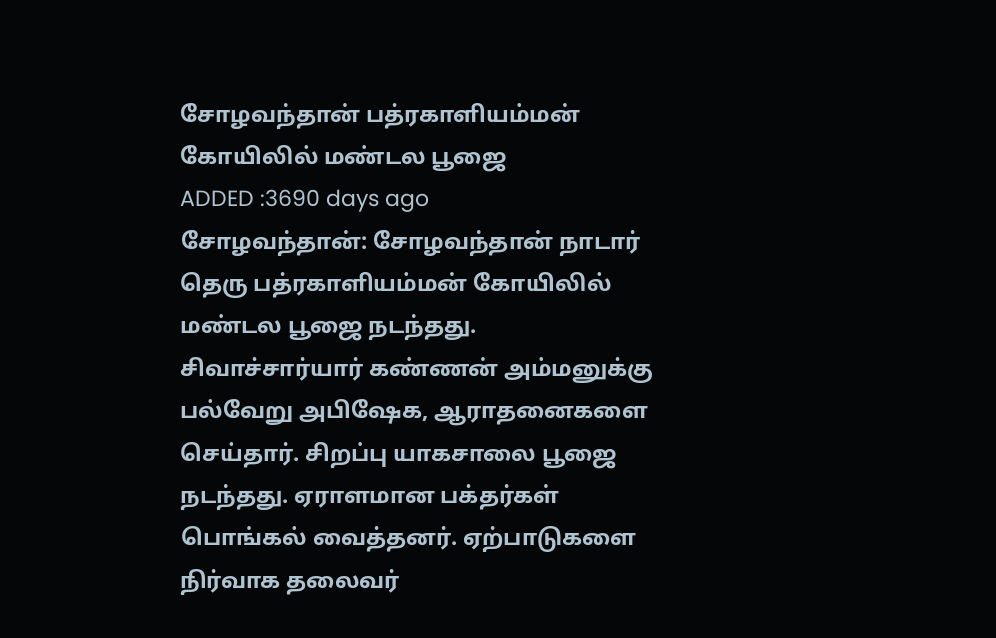சோழவந்தான் பத்ரகாளியம்மன் கோயிலில் மண்டல பூஜை
ADDED :3690 days ago
சோழவந்தான்: சோழவந்தான் நாடார் தெரு பத்ரகாளியம்மன் கோயிலில் மண்டல பூஜை நடந்தது. சிவாச்சார்யார் கண்ணன் அம்மனுக்கு பல்வேறு அபிஷேக, ஆராதனைகளை செய்தார். சிறப்பு யாகசாலை பூஜை நடந்தது. ஏராளமான பக்தர்கள் பொங்கல் வைத்தனர். ஏற்பாடுகளை நிர்வாக தலைவர்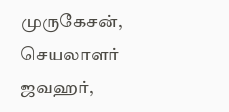முருகேசன், செயலாளர் ஜவஹர்,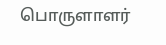பொருளாளர்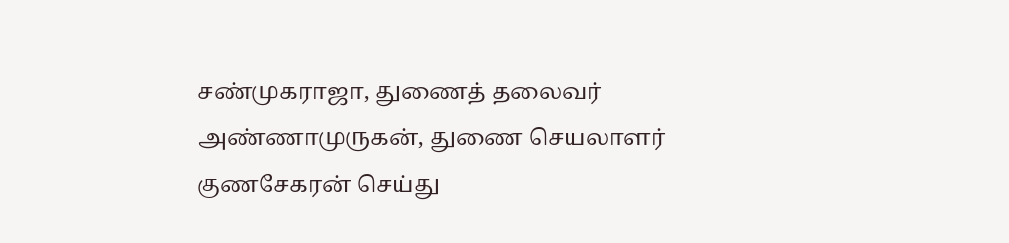சண்முகராஜா, துணைத் தலைவர் அண்ணாமுருகன், துணை செயலாளர் குணசேகரன் செய்து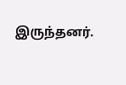இருந்தனர்.